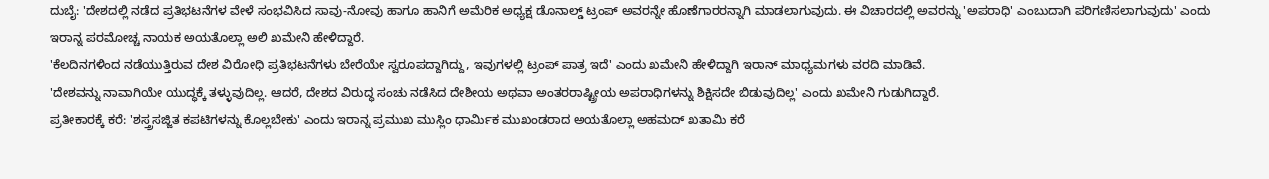ದುಬೈ: 'ದೇಶದಲ್ಲಿ ನಡೆದ ಪ್ರತಿಭಟನೆಗಳ ವೇಳೆ ಸಂಭವಿಸಿದ ಸಾವು-ನೋವು ಹಾಗೂ ಹಾನಿಗೆ ಅಮೆರಿಕ ಅಧ್ಯಕ್ಷ ಡೊನಾಲ್ಡ್ ಟ್ರಂಪ್ ಅವರನ್ನೇ ಹೊಣೆಗಾರರನ್ನಾಗಿ ಮಾಡಲಾಗುವುದು. ಈ ವಿಚಾರದಲ್ಲಿ ಅವರನ್ನು 'ಅಪರಾಧಿ' ಎಂಬುದಾಗಿ ಪರಿಗಣಿಸಲಾಗುವುದು' ಎಂದು ಇರಾನ್ನ ಪರಮೋಚ್ಚ ನಾಯಕ ಅಯತೊಲ್ಲಾ ಅಲಿ ಖಮೇನಿ ಹೇಳಿದ್ದಾರೆ.
'ಕೆಲದಿನಗಳಿಂದ ನಡೆಯುತ್ತಿರುವ ದೇಶ ವಿರೋಧಿ ಪ್ರತಿಭಟನೆಗಳು ಬೇರೆಯೇ ಸ್ವರೂಪದ್ದಾಗಿದ್ದು, ಇವುಗಳಲ್ಲಿ ಟ್ರಂಪ್ ಪಾತ್ರ ಇದೆ' ಎಂದು ಖಮೇನಿ ಹೇಳಿದ್ದಾಗಿ ಇರಾನ್ ಮಾಧ್ಯಮಗಳು ವರದಿ ಮಾಡಿವೆ.
'ದೇಶವನ್ನು ನಾವಾಗಿಯೇ ಯುದ್ಧಕ್ಕೆ ತಳ್ಳುವುದಿಲ್ಲ. ಆದರೆ, ದೇಶದ ವಿರುದ್ಧ ಸಂಚು ನಡೆಸಿದ ದೇಶೀಯ ಅಥವಾ ಅಂತರರಾಷ್ಟ್ರೀಯ ಅಪರಾಧಿಗಳನ್ನು ಶಿಕ್ಷಿಸದೇ ಬಿಡುವುದಿಲ್ಲ' ಎಂದು ಖಮೇನಿ ಗುಡುಗಿದ್ದಾರೆ.
ಪ್ರತೀಕಾರಕ್ಕೆ ಕರೆ: 'ಶಸ್ತ್ರಸಜ್ಜಿತ ಕಪಟಿಗಳನ್ನು ಕೊಲ್ಲಬೇಕು' ಎಂದು ಇರಾನ್ನ ಪ್ರಮುಖ ಮುಸ್ಲಿಂ ಧಾರ್ಮಿಕ ಮುಖಂಡರಾದ ಅಯತೊಲ್ಲಾ ಅಹಮದ್ ಖತಾಮಿ ಕರೆ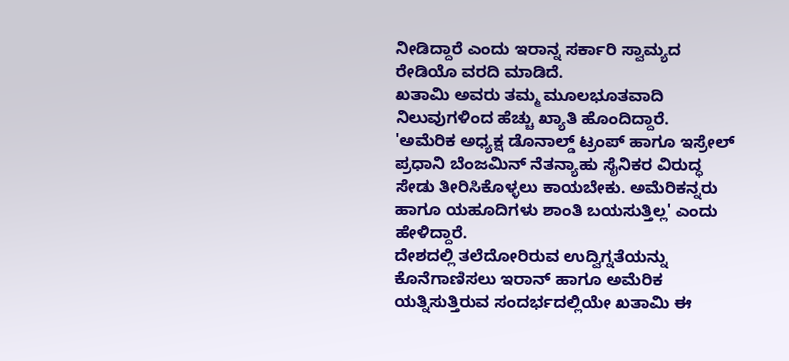ನೀಡಿದ್ದಾರೆ ಎಂದು ಇರಾನ್ನ ಸರ್ಕಾರಿ ಸ್ವಾಮ್ಯದ ರೇಡಿಯೊ ವರದಿ ಮಾಡಿದೆ.
ಖತಾಮಿ ಅವರು ತಮ್ಮ ಮೂಲಭೂತವಾದಿ ನಿಲುವುಗಳಿಂದ ಹೆಚ್ಚು ಖ್ಯಾತಿ ಹೊಂದಿದ್ದಾರೆ.
'ಅಮೆರಿಕ ಅಧ್ಯಕ್ಷ ಡೊನಾಲ್ಡ್ ಟ್ರಂಪ್ ಹಾಗೂ ಇಸ್ರೇಲ್ ಪ್ರಧಾನಿ ಬೆಂಜಮಿನ್ ನೆತನ್ಯಾಹು ಸೈನಿಕರ ವಿರುದ್ಧ ಸೇಡು ತೀರಿಸಿಕೊಳ್ಳಲು ಕಾಯಬೇಕು. ಅಮೆರಿಕನ್ನರು ಹಾಗೂ ಯಹೂದಿಗಳು ಶಾಂತಿ ಬಯಸುತ್ತಿಲ್ಲ' ಎಂದು ಹೇಳಿದ್ದಾರೆ.
ದೇಶದಲ್ಲಿ ತಲೆದೋರಿರುವ ಉದ್ವಿಗ್ನತೆಯನ್ನು ಕೊನೆಗಾಣಿಸಲು ಇರಾನ್ ಹಾಗೂ ಅಮೆರಿಕ ಯತ್ನಿಸುತ್ತಿರುವ ಸಂದರ್ಭದಲ್ಲಿಯೇ ಖತಾಮಿ ಈ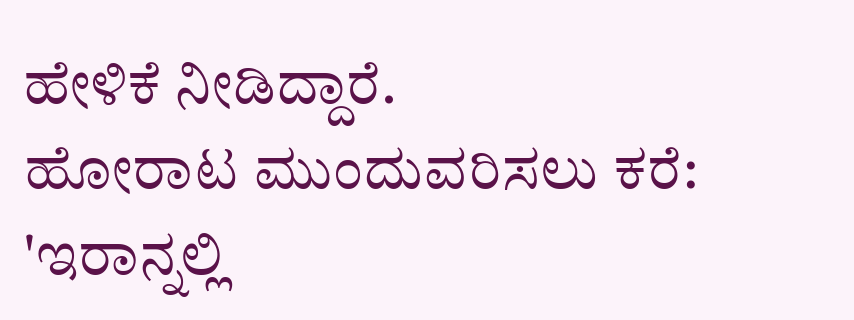ಹೇಳಿಕೆ ನೀಡಿದ್ದಾರೆ.
ಹೋರಾಟ ಮುಂದುವರಿಸಲು ಕರೆ: 'ಇರಾನ್ನಲ್ಲಿ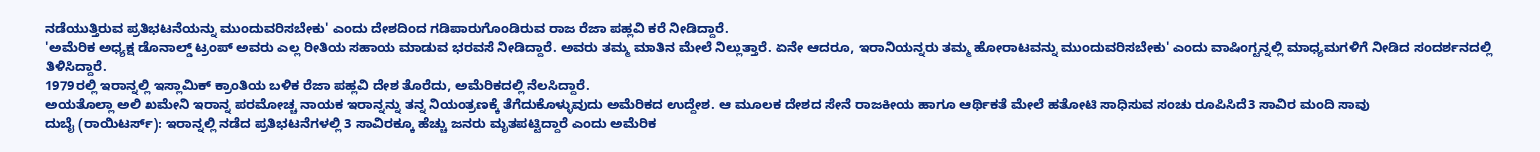ನಡೆಯುತ್ತಿರುವ ಪ್ರತಿಭಟನೆಯನ್ನು ಮುಂದುವರಿಸಬೇಕು' ಎಂದು ದೇಶದಿಂದ ಗಡಿಪಾರುಗೊಂಡಿರುವ ರಾಜ ರೆಜಾ ಪಹ್ಲವಿ ಕರೆ ನೀಡಿದ್ದಾರೆ.
'ಅಮೆರಿಕ ಅಧ್ಯಕ್ಷ ಡೊನಾಲ್ಡ್ ಟ್ರಂಪ್ ಅವರು ಎಲ್ಲ ರೀತಿಯ ಸಹಾಯ ಮಾಡುವ ಭರವಸೆ ನೀಡಿದ್ದಾರೆ. ಅವರು ತಮ್ಮ ಮಾತಿನ ಮೇಲೆ ನಿಲ್ಲುತ್ತಾರೆ. ಏನೇ ಆದರೂ, ಇರಾನಿಯನ್ನರು ತಮ್ಮ ಹೋರಾಟವನ್ನು ಮುಂದುವರಿಸಬೇಕು' ಎಂದು ವಾಷಿಂಗ್ಟನ್ನಲ್ಲಿ ಮಾಧ್ಯಮಗಳಿಗೆ ನೀಡಿದ ಸಂದರ್ಶನದಲ್ಲಿ ತಿಳಿಸಿದ್ದಾರೆ.
1979ರಲ್ಲಿ ಇರಾನ್ನಲ್ಲಿ ಇಸ್ಲಾಮಿಕ್ ಕ್ರಾಂತಿಯ ಬಳಿಕ ರೆಜಾ ಪಹ್ಲವಿ ದೇಶ ತೊರೆದು, ಅಮೆರಿಕದಲ್ಲಿ ನೆಲಸಿದ್ದಾರೆ.
ಅಯತೊಲ್ಲಾ ಅಲಿ ಖಮೇನಿ ಇರಾನ್ನ ಪರಮೋಚ್ಚ ನಾಯಕ ಇರಾನ್ನನ್ನು ತನ್ನ ನಿಯಂತ್ರಣಕ್ಕೆ ತೆಗೆದುಕೊಳ್ಳುವುದು ಅಮೆರಿಕದ ಉದ್ದೇಶ. ಆ ಮೂಲಕ ದೇಶದ ಸೇನೆ ರಾಜಕೀಯ ಹಾಗೂ ಆರ್ಥಿಕತೆ ಮೇಲೆ ಹತೋಟಿ ಸಾಧಿಸುವ ಸಂಚು ರೂಪಿಸಿದೆ3 ಸಾವಿರ ಮಂದಿ ಸಾವು
ದುಬೈ (ರಾಯಿಟರ್ಸ್): ಇರಾನ್ನಲ್ಲಿ ನಡೆದ ಪ್ರತಿಭಟನೆಗಳಲ್ಲಿ 3 ಸಾವಿರಕ್ಕೂ ಹೆಚ್ಚು ಜನರು ಮೃತಪಟ್ಟಿದ್ದಾರೆ ಎಂದು ಅಮೆರಿಕ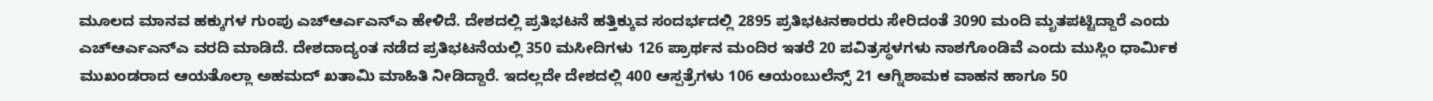ಮೂಲದ ಮಾನವ ಹಕ್ಕುಗಳ ಗುಂಪು ಎಚ್ಆರ್ಎಎನ್ಎ ಹೇಳಿದೆ. ದೇಶದಲ್ಲಿ ಪ್ರತಿಭಟನೆ ಹತ್ತಿಕ್ಕುವ ಸಂದರ್ಭದಲ್ಲಿ 2895 ಪ್ರತಿಭಟನಕಾರರು ಸೇರಿದಂತೆ 3090 ಮಂದಿ ಮೃತಪಟ್ಟಿದ್ದಾರೆ ಎಂದು ಎಚ್ಆರ್ಎಎನ್ಎ ವರದಿ ಮಾಡಿದೆ. ದೇಶದಾದ್ಯಂತ ನಡೆದ ಪ್ರತಿಭಟನೆಯಲ್ಲಿ 350 ಮಸೀದಿಗಳು 126 ಪ್ರಾರ್ಥನ ಮಂದಿರ ಇತರೆ 20 ಪವಿತ್ರಸ್ಥಳಗಳು ನಾಶಗೊಂಡಿವೆ ಎಂದು ಮುಸ್ಲಿಂ ಧಾರ್ಮಿಕ ಮುಖಂಡರಾದ ಆಯತೊಲ್ಲಾ ಅಹಮದ್ ಖತಾಮಿ ಮಾಹಿತಿ ನೀಡಿದ್ದಾರೆ. ಇದಲ್ಲದೇ ದೇಶದಲ್ಲಿ 400 ಆಸ್ಪತ್ರೆಗಳು 106 ಆಯಂಬುಲೆನ್ಸ್ 21 ಆಗ್ನಿಶಾಮಕ ವಾಹನ ಹಾಗೂ 50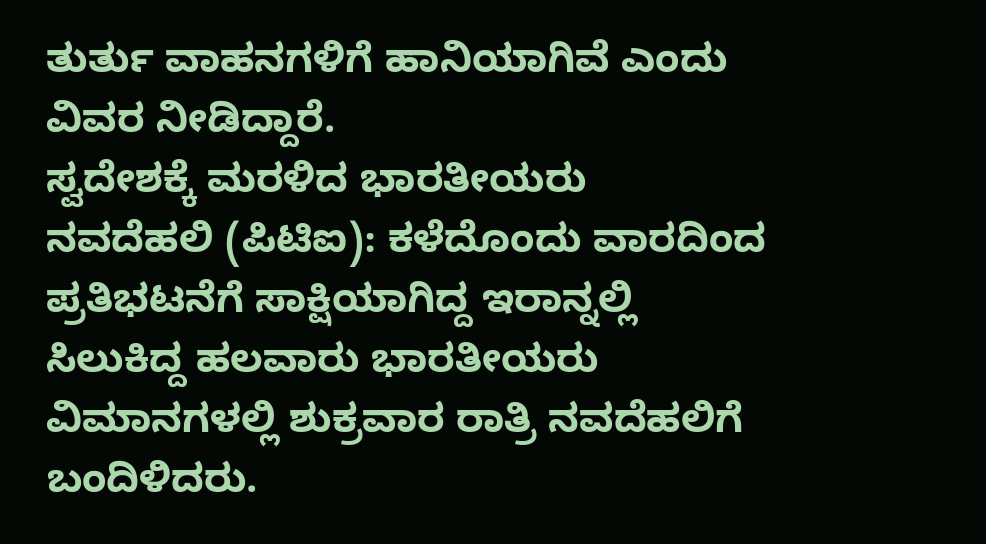ತುರ್ತು ವಾಹನಗಳಿಗೆ ಹಾನಿಯಾಗಿವೆ ಎಂದು ವಿವರ ನೀಡಿದ್ದಾರೆ.
ಸ್ವದೇಶಕ್ಕೆ ಮರಳಿದ ಭಾರತೀಯರು
ನವದೆಹಲಿ (ಪಿಟಿಐ): ಕಳೆದೊಂದು ವಾರದಿಂದ ಪ್ರತಿಭಟನೆಗೆ ಸಾಕ್ಷಿಯಾಗಿದ್ದ ಇರಾನ್ನಲ್ಲಿ ಸಿಲುಕಿದ್ದ ಹಲವಾರು ಭಾರತೀಯರು ವಿಮಾನಗಳಲ್ಲಿ ಶುಕ್ರವಾರ ರಾತ್ರಿ ನವದೆಹಲಿಗೆ ಬಂದಿಳಿದರು.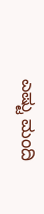ಎಷ್ಟು ಮಂದಿ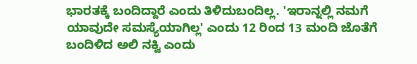ಭಾರತಕ್ಕೆ ಬಂದಿದ್ದಾರೆ ಎಂದು ತಿಳಿದುಬಂದಿಲ್ಲ. 'ಇರಾನ್ನಲ್ಲಿ ನಮಗೆ ಯಾವುದೇ ಸಮಸ್ಯೆಯಾಗಿಲ್ಲ' ಎಂದು 12 ರಿಂದ 13 ಮಂದಿ ಜೊತೆಗೆ ಬಂದಿಳಿದ ಅಲಿ ನಕ್ವಿ ಎಂದು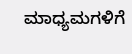ಮಾಧ್ಯಮಗಳಿಗೆ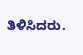ತಿಳಿಸಿದರು.